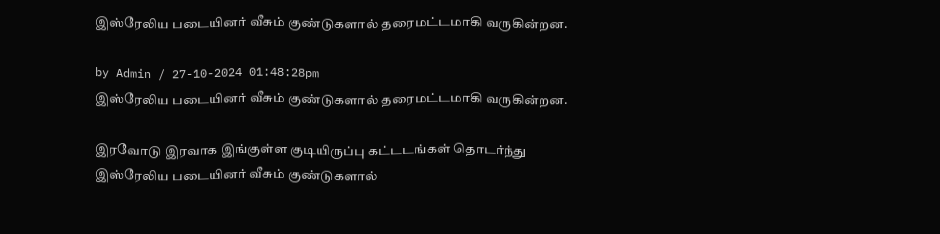இஸ்ரேலிய படையினர் வீசும் குண்டுகளால் தரைமட்டமாகி வருகின்றன.

by Admin / 27-10-2024 01:48:28pm
இஸ்ரேலிய படையினர் வீசும் குண்டுகளால் தரைமட்டமாகி வருகின்றன.

இரவோடு இரவாக இங்குள்ள குடியிருப்பு கட்டடங்கள் தொடர்ந்து இஸ்ரேலிய படையினர் வீசும் குண்டுகளால்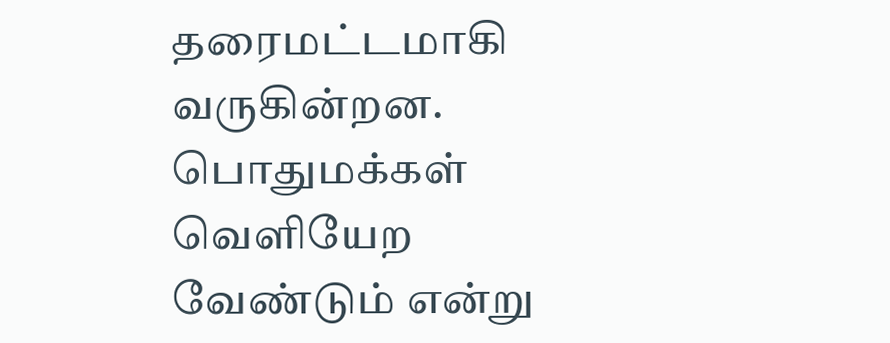தரைமட்டமாகி வருகின்றன. பொதுமக்கள் வெளியேற வேண்டும் என்று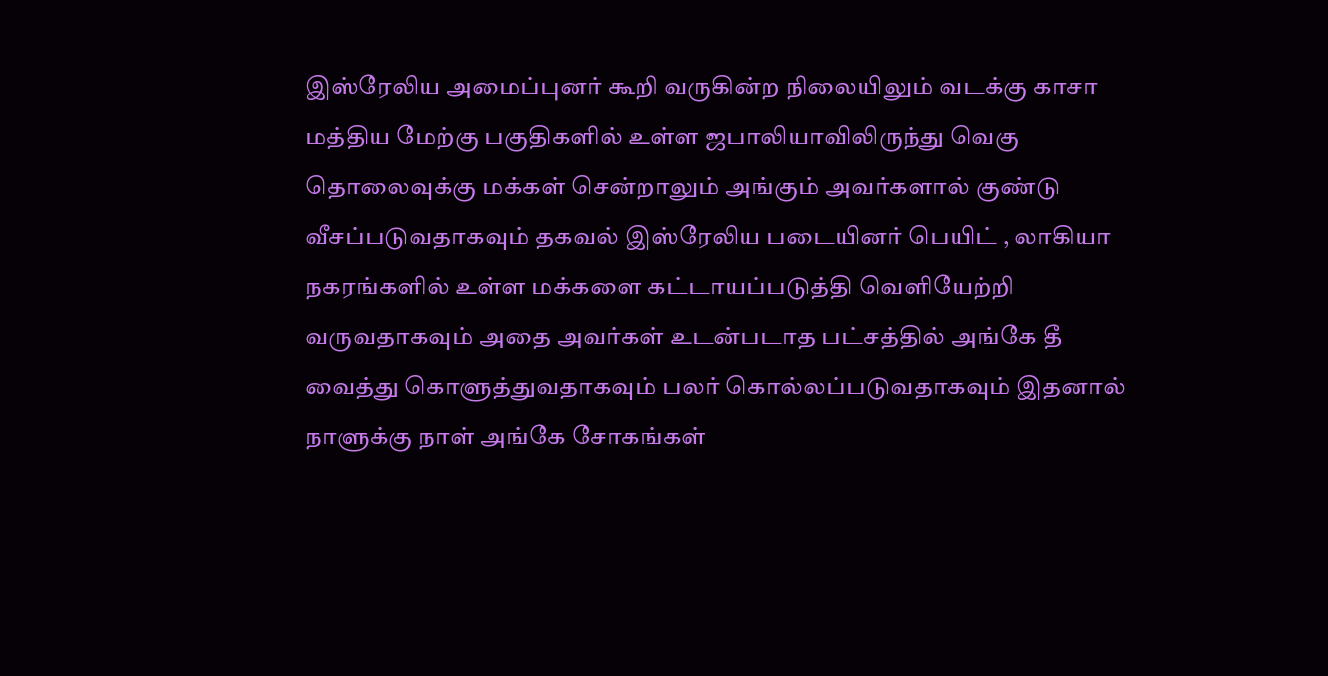இஸ்ரேலிய அமைப்புனர் கூறி வருகின்ற நிலையிலும் வடக்கு காசா மத்திய மேற்கு பகுதிகளில் உள்ள ஜபாலியாவிலிருந்து வெகு தொலைவுக்கு மக்கள் சென்றாலும் அங்கும் அவர்களால் குண்டு வீசப்படுவதாகவும் தகவல் இஸ்ரேலிய படையினர் பெயிட் , லாகியா நகரங்களில் உள்ள மக்களை கட்டாயப்படுத்தி வெளியேற்றி வருவதாகவும் அதை அவர்கள் உடன்படாத பட்சத்தில் அங்கே தீ வைத்து கொளுத்துவதாகவும் பலர் கொல்லப்படுவதாகவும் இதனால் நாளுக்கு நாள் அங்கே சோகங்கள்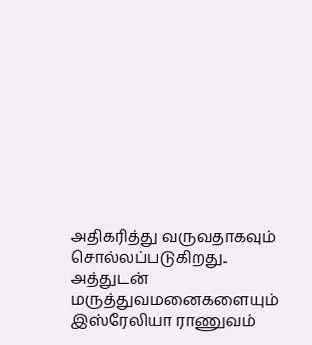அதிகரித்து வருவதாகவும் சொல்லப்படுகிறது.. அத்துடன் மருத்துவமனைகளையும் இஸ்ரேலியா ராணுவம்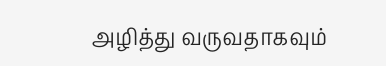அழித்து வருவதாகவும்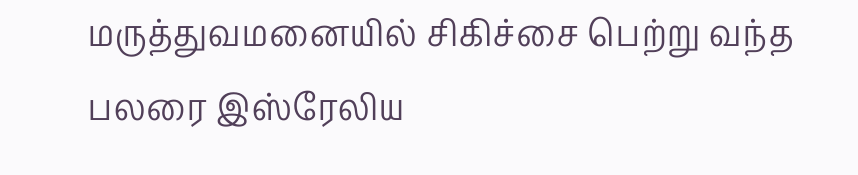மருத்துவமனையில் சிகிச்சை பெற்று வந்த பலரை இஸ்ரேலிய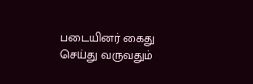படையினர் கைது செய்து வருவதும்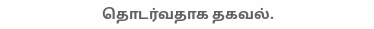தொடர்வதாக தகவல்.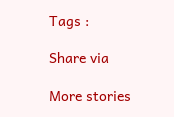Tags :

Share via

More stories